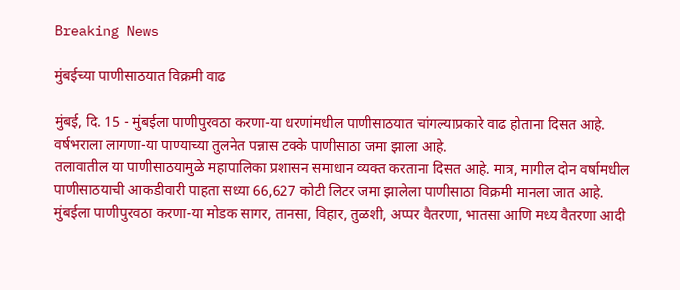Breaking News

मुंबईच्या पाणीसाठयात विक्रमी वाढ

मुंबई, दि. 15 - मुंबईला पाणीपुरवठा करणा-या धरणांमधील पाणीसाठयात चांगल्याप्रकारे वाढ होताना दिसत आहे. वर्षभराला लागणा-या पाण्याच्या तुलनेत पन्नास टक्के पाणीसाठा जमा झाला आहे.
तलावातील या पाणीसाठयामुळे महापालिका प्रशासन समाधान व्यक्त करताना दिसत आहे. मात्र, मागील दोन वर्षामधील पाणीसाठयाची आकडीवारी पाहता सध्या 66,627 कोटी लिटर जमा झालेला पाणीसाठा विक्रमी मानला जात आहे.
मुंबईला पाणीपुरवठा करणा-या मोडक सागर, तानसा, विहार, तुळशी, अप्पर वैतरणा, भातसा आणि मध्य वैतरणा आदी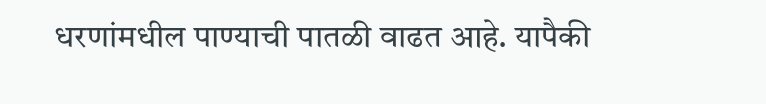धरणांमधील पाण्याची पातळी वाढत आहे. यापैकी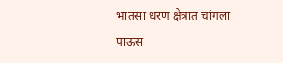भातसा धरण क्षेत्रात चांगला पाऊस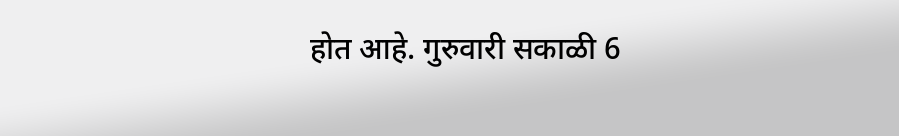होत आहे. गुरुवारी सकाळी 6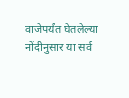वाजेपर्यंत घेतलेल्या नोंदीनुसार या सर्व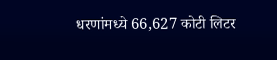धरणांमध्ये 66,627 कोटी लिटर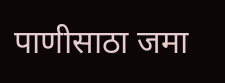पाणीसाठा जमा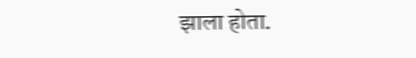झाला होता.